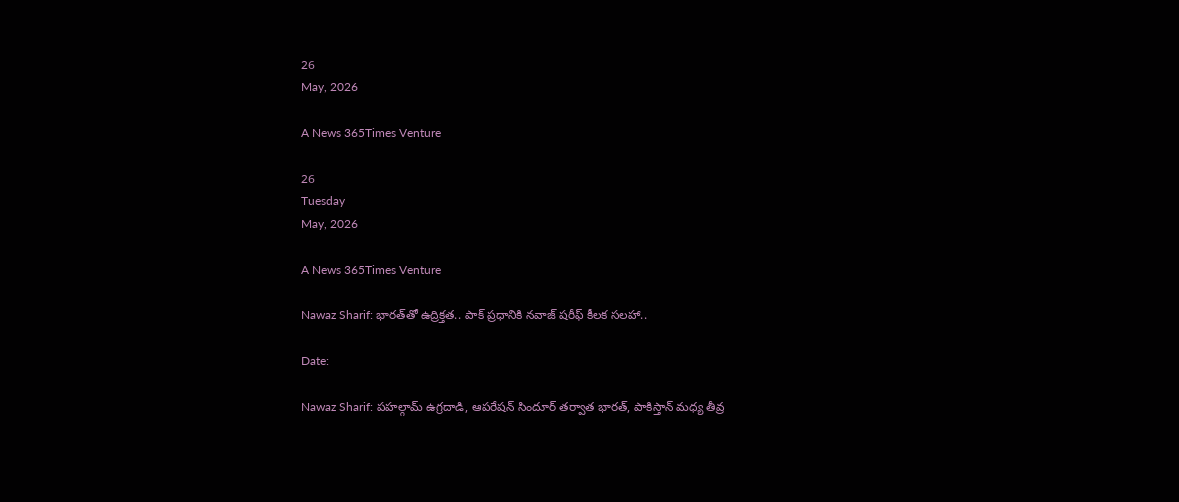26
May, 2026

A News 365Times Venture

26
Tuesday
May, 2026

A News 365Times Venture

Nawaz Sharif: భారత్‌తో ఉద్రిక్తత.. పాక్ ప్రధానికి నవాజ్ షరీఫ్ కీలక సలహా..

Date:

Nawaz Sharif: పహల్గామ్ ఉగ్రదాడి, ఆపరేషన్ సిందూర్ తర్వాత భారత్, పాకిస్తాన్ మధ్య తీవ్ర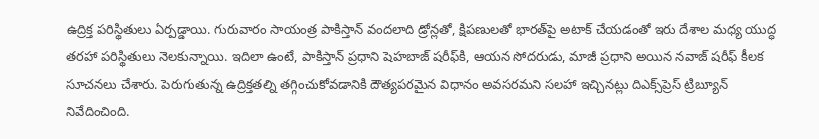ఉద్రిక్త పరిస్థితులు ఏర్పడ్డాయి. గురువారం సాయంత్ర పాకిస్తాన్ వందలాది డ్రోన్లతో, క్షిపణులతో భారత్‌పై అటాక్ చేయడంతో ఇరు దేశాల మధ్య యుద్ధ తరహా పరిస్థితులు నెలకున్నాయి. ఇదిలా ఉంటే, పాకిస్తాన్ ప్రధాని షెహబాజ్ షరీఫ్‌కి, ఆయన సోదరుడు, మాజీ ప్రధాని అయిన నవాజ్ షరీఫ్ కీలక సూచనలు చేశారు. పెరుగుతున్న ఉద్రిక్తతల్ని తగ్గించుకోవడానికి దౌత్యపరమైన విధానం అవసరమని సలహా ఇచ్చినట్లు దిఎక్స్‌ప్రెస్ ట్రిబ్యూన్ నివేదించింది.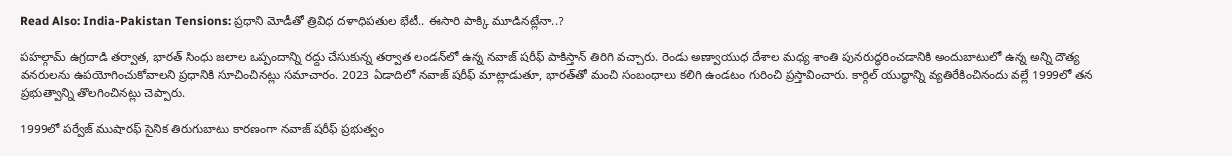Read Also: India-Pakistan Tensions: ప్రధాని మోడీతో త్రివిధ దళాధిపతుల భేటీ.. ఈసారి పాక్కి మూడినట్లేనా..?

పహల్గామ్ ఉగ్రదాడి తర్వాత, భారత్ సింధు జలాల ఒప్పందాన్ని రద్దు చేసుకున్న తర్వాత లండన్‌లో ఉన్న నవాజ్ షరీఫ్ పాకిస్తాన్ తిరిగి వచ్చారు. రెండు అణ్వాయుధ దేశాల మధ్య శాంతి పునరుద్ధరించడానికి అందుబాటులో ఉన్న అన్ని దౌత్య వనరులను ఉపయోగించుకోవాలని ప్రధానికి సూచించినట్లు సమాచారం. 2023 ఏడాదిలో నవాజ్ షరీఫ్ మాట్లాడుతూ, భారత్‌తో మంచి సంబంధాలు కలిగి ఉండటం గురించి ప్రస్తావించారు. కార్గిల్ యుద్ధాన్ని వ్యతిరేకించినందు వల్లే 1999లో తన ప్రభుత్వాన్ని తొలగించినట్లు చెప్పారు.

1999లో పర్వేజ్ ముషారఫ్ సైనిక తిరుగుబాటు కారణంగా నవాజ్ షరీఫ్ ప్రభుత్వం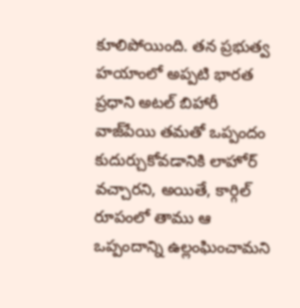కూలిపోయింది. తన ప్రభుత్వ హయాంలో అప్పటి భారత ప్రధాని అటల్ బిహారీ వాజ్‌పేయి తమతో ఒప్పందం కుదుర్చుకోవడానికి లాహోర్ వచ్చారని, అయితే, కార్గిల్ రూపంలో తాము ఆ ఒప్పందాన్ని ఉల్లంఘించామని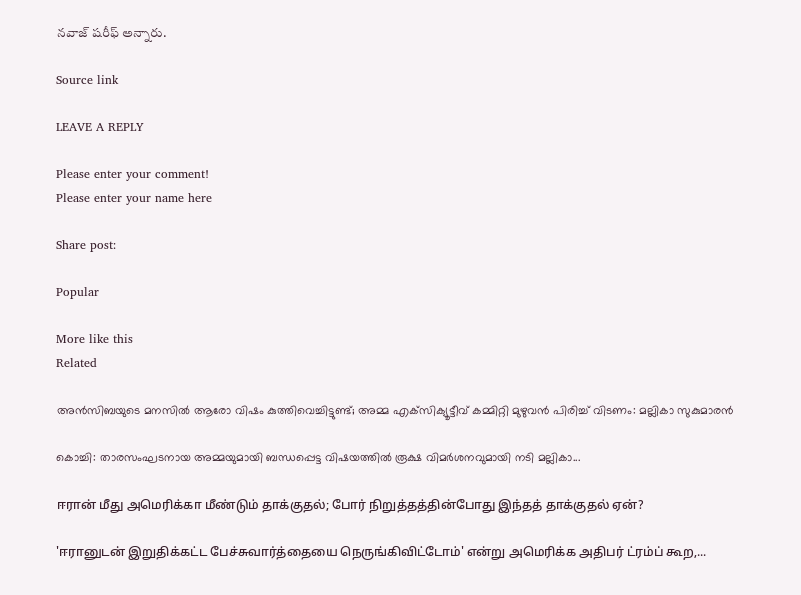నవాజ్ షరీఫ్ అన్నారు.

Source link

LEAVE A REPLY

Please enter your comment!
Please enter your name here

Share post:

Popular

More like this
Related

അന്‍സിബയുടെ മനസില്‍ ആരോ വിഷം കുത്തിവെച്ചിട്ടുണ്ട്; അമ്മ എക്‌സിക്യൂട്ടീവ് കമ്മിറ്റി മുഴുവന്‍ പിരിച്ച് വിടണം: മല്ലികാ സുകുമാരന്‍

കൊച്ചി: താരസംഘടനായ അമ്മയുമായി ബന്ധപ്പെട്ട വിഷയത്തില്‍ രൂക്ഷ വിമര്‍ശനവുമായി നടി മല്ലികാ...

ஈரான் மீது அமெரிக்கா மீண்டும் தாக்குதல்; போர் நிறுத்தத்தின்போது இந்தத் தாக்குதல் ஏன்?

'ஈரானுடன் இறுதிக்கட்ட பேச்சுவார்த்தையை நெருங்கிவிட்டோம்' என்று அமெரிக்க அதிபர் ட்ரம்ப் கூற,...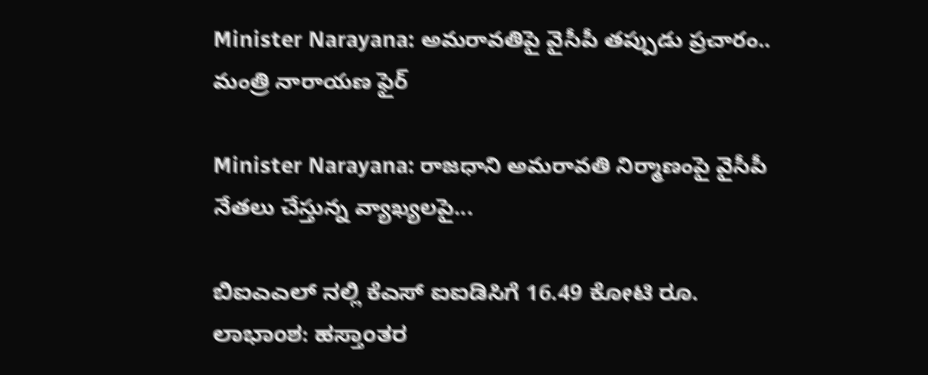Minister Narayana: అమరావతిపై వైసీపీ తప్పుడు ప్రచారం.. మంత్రి నారాయణ ఫైర్

Minister Narayana: రాజధాని అమరావతి నిర్మాణంపై వైసీపీ నేతలు చేస్తున్న వ్యాఖ్యలపై...

ಬಿಐಎಎಲ್ ನಲ್ಲಿ ಕೆಎಸ್ ಐಐಡಿಸಿಗೆ 16.49 ಕೋಟಿ ರೂ. ಲಾಭಾಂಶ: ಹಸ್ತಾಂತರ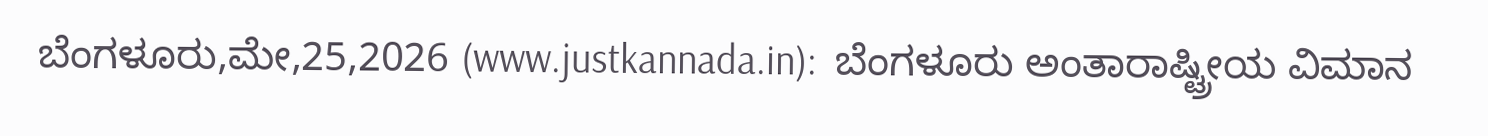ಬೆಂಗಳೂರು,ಮೇ,25,2026 (www.justkannada.in):  ಬೆಂಗಳೂರು ಅಂತಾರಾಷ್ಟ್ರೀಯ ವಿಮಾನ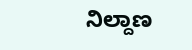ನಿಲ್ದಾಣ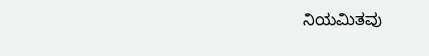ನಿಯಮಿತವು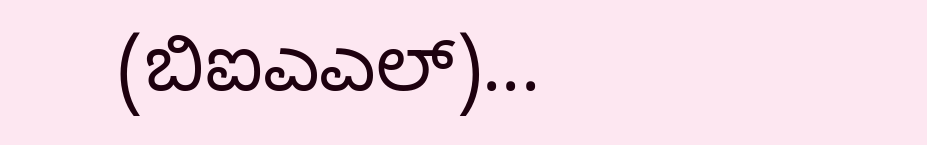(ಬಿಐಎಎಲ್)...